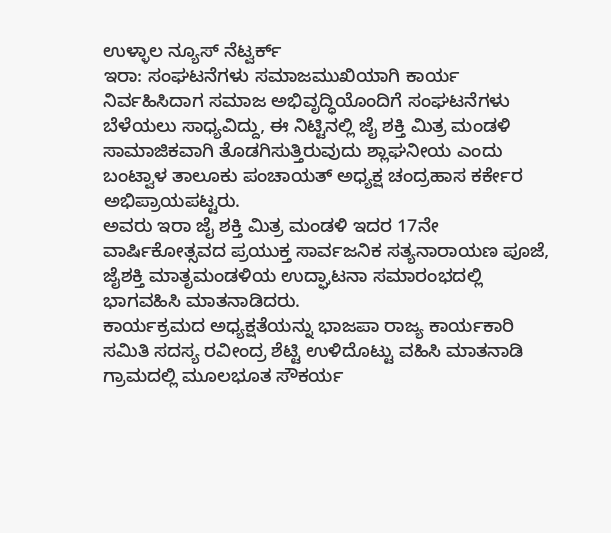ಉಳ್ಳಾಲ ನ್ಯೂಸ್ ನೆಟ್ವರ್ಕ್
ಇರಾ: ಸಂಘಟನೆಗಳು ಸಮಾಜಮುಖಿಯಾಗಿ ಕಾರ್ಯ ನಿರ್ವಹಿಸಿದಾಗ ಸಮಾಜ ಅಭಿವೃದ್ಧಿಯೊಂದಿಗೆ ಸಂಘಟನೆಗಳು ಬೆಳೆಯಲು ಸಾಧ್ಯವಿದ್ದು, ಈ ನಿಟ್ಟಿನಲ್ಲಿ ಜೈ ಶಕ್ತಿ ಮಿತ್ರ ಮಂಡಳಿ ಸಾಮಾಜಿಕವಾಗಿ ತೊಡಗಿಸುತ್ತಿರುವುದು ಶ್ಲಾಘನೀಯ ಎಂದು ಬಂಟ್ವಾಳ ತಾಲೂಕು ಪಂಚಾಯತ್ ಅಧ್ಯಕ್ಷ ಚಂದ್ರಹಾಸ ಕರ್ಕೇರ ಅಭಿಪ್ರಾಯಪಟ್ಟರು.
ಅವರು ಇರಾ ಜೈ ಶಕ್ತಿ ಮಿತ್ರ ಮಂಡಳಿ ಇದರ 17ನೇ ವಾರ್ಷಿಕೋತ್ಸವದ ಪ್ರಯುಕ್ತ ಸಾರ್ವಜನಿಕ ಸತ್ಯನಾರಾಯಣ ಪೂಜೆ, ಜೈಶಕ್ತಿ ಮಾತೃಮಂಡಳಿಯ ಉದ್ಘಾಟನಾ ಸಮಾರಂಭದಲ್ಲಿ ಭಾಗವಹಿಸಿ ಮಾತನಾಡಿದರು.
ಕಾರ್ಯಕ್ರಮದ ಅಧ್ಯಕ್ಷತೆಯನ್ನು ಭಾಜಪಾ ರಾಜ್ಯ ಕಾರ್ಯಕಾರಿ ಸಮಿತಿ ಸದಸ್ಯ ರವೀಂದ್ರ ಶೆಟ್ಟಿ ಉಳಿದೊಟ್ಟು ವಹಿಸಿ ಮಾತನಾಡಿ ಗ್ರಾಮದಲ್ಲಿ ಮೂಲಭೂತ ಸೌಕರ್ಯ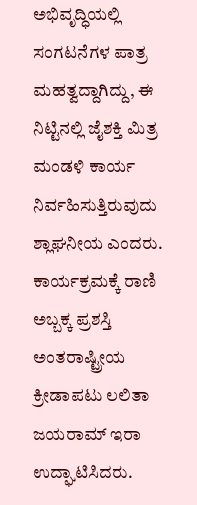ಅಭಿವೃದ್ಧಿಯಲ್ಲಿ ಸಂಗಟನೆಗಳ ಪಾತ್ರ ಮಹತ್ವದ್ದಾಗಿದ್ದು, ಈ ನಿಟ್ಟಿನಲ್ಲಿ ಜೈಶಕ್ತಿ ಮಿತ್ರ ಮಂಡಳಿ ಕಾರ್ಯ ನಿರ್ವಹಿಸುತ್ತಿರುವುದು ಶ್ಲಾಘನೀಯ ಎಂದರು.
ಕಾರ್ಯಕ್ರಮಕ್ಕೆ ರಾಣಿ ಅಬ್ಬಕ್ಕ ಪ್ರಶಸ್ತಿ ಅಂತರಾಷ್ಟ್ರೀಯ ಕ್ರೀಡಾಪಟು ಲಲಿತಾ ಜಯರಾಮ್ ಇರಾ ಉದ್ಘಾಟಿಸಿದರು.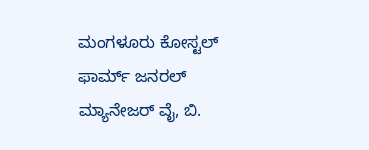ಮಂಗಳೂರು ಕೋಸ್ಟಲ್ ಫಾರ್ಮ್ ಜನರಲ್ ಮ್ಯಾನೇಜರ್ ವೈ, ಬಿ.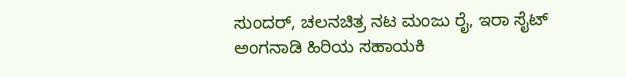ಸುಂದರ್, ಚಲನಚಿತ್ರ ನಟ ಮಂಜು ರೈ, ಇರಾ ಸೈಟ್ ಅಂಗನಾಡಿ ಹಿರಿಯ ಸಹಾಯಕಿ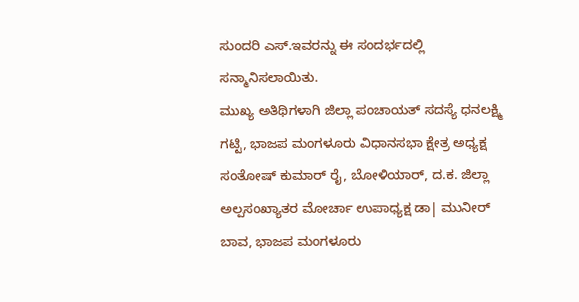ಸುಂದರಿ ಎಸ್.ಇವರನ್ನು ಈ ಸಂದರ್ಭದಲ್ಲಿ ಸನ್ಮಾನಿಸಲಾಯಿತು.
ಮುಖ್ಯ ಅತಿಥಿಗಳಾಗಿ ಜಿಲ್ಲಾ ಪಂಚಾಯತ್ ಸದಸ್ಯೆ ಧನಲಕ್ಷ್ಮಿ ಗಟ್ಟಿ, ಭಾಜಪ ಮಂಗಳೂರು ವಿಧಾನಸಭಾ ಕ್ಷೇತ್ರ ಅಧ್ಯಕ್ಷ ಸಂತೋಷ್ ಕುಮಾರ್ ರೈ, ಬೋಳಿಯಾರ್, ದ.ಕ. ಜಿಲ್ಲಾ ಅಲ್ಪಸಂಖ್ಯಾತರ ಮೋರ್ಚಾ ಉಪಾಧ್ಯಕ್ಷ ಡಾ| ಮುನೀರ್ ಬಾವ, ಭಾಜಪ ಮಂಗಳೂರು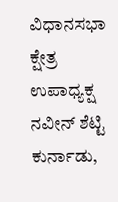ವಿಧಾನಸಭಾ ಕ್ಷೇತ್ರ ಉಪಾಧ್ಯಕ್ಷ ನವೀನ್ ಶೆಟ್ಟಿ ಕುರ್ನಾಡು,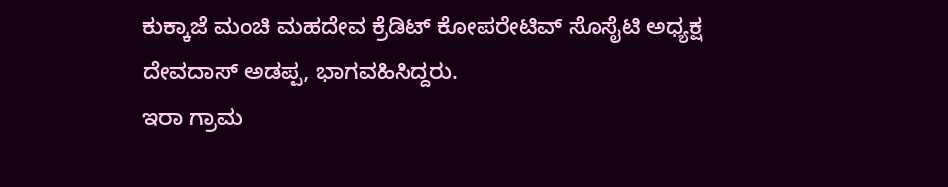ಕುಕ್ಕಾಜೆ ಮಂಚಿ ಮಹದೇವ ಕ್ರೆಡಿಟ್ ಕೋಪರೇಟಿವ್ ಸೊಸೈಟಿ ಅಧ್ಯಕ್ಷ ದೇವದಾಸ್ ಅಡಪ್ಪ, ಭಾಗವಹಿಸಿದ್ದರು.
ಇರಾ ಗ್ರಾಮ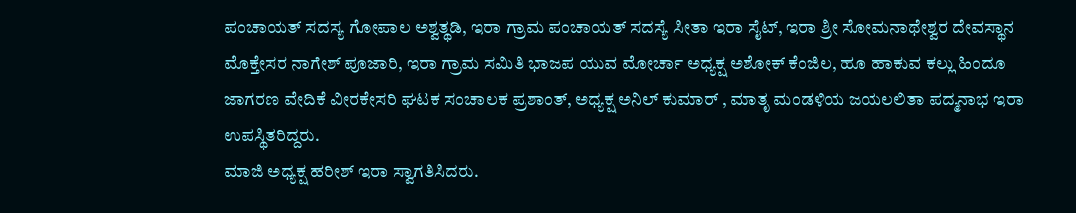ಪಂಚಾಯತ್ ಸದಸ್ಯ ಗೋಪಾಲ ಅಶ್ವತ್ಥಡಿ, ಇರಾ ಗ್ರಾಮ ಪಂಚಾಯತ್ ಸದಸ್ಯೆ ಸೀತಾ ಇರಾ ಸೈಟ್, ಇರಾ ಶ್ರೀ ಸೋಮನಾಥೇಶ್ವರ ದೇವಸ್ಥಾನ ಮೊಕ್ತೇಸರ ನಾಗೇಶ್ ಪೂಜಾರಿ, ಇರಾ ಗ್ರಾಮ ಸಮಿತಿ ಭಾಜಪ ಯುವ ಮೋರ್ಚಾ ಅಧ್ಯಕ್ಷ ಅಶೋಕ್ ಕೆಂಜಿಲ, ಹೂ ಹಾಕುವ ಕಲ್ಲು ಹಿಂದೂ ಜಾಗರಣ ವೇದಿಕೆ ವೀರಕೇಸರಿ ಘಟಕ ಸಂಚಾಲಕ ಪ್ರಶಾಂತ್, ಅಧ್ಯಕ್ಷ ಅನಿಲ್ ಕುಮಾರ್ , ಮಾತೃ ಮಂಡಳಿಯ ಜಯಲಲಿತಾ ಪದ್ಮನಾಭ ಇರಾ ಉಪಸ್ಥಿತರಿದ್ದರು.
ಮಾಜಿ ಅಧ್ಯಕ್ಷ ಹರೀಶ್ ಇರಾ ಸ್ವಾಗತಿಸಿದರು.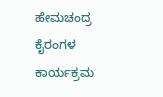ಹೇಮಚಂದ್ರ ಕೈರಂಗಳ ಕಾರ್ಯಕ್ರಮ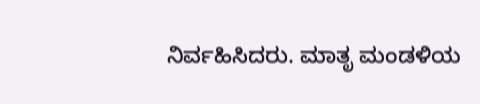ನಿರ್ವಹಿಸಿದರು. ಮಾತೃ ಮಂಡಳಿಯ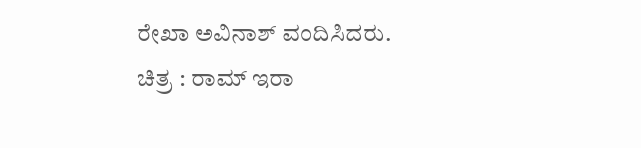ರೇಖಾ ಅವಿನಾಶ್ ವಂದಿಸಿದರು.
ಚಿತ್ರ : ರಾಮ್ ಇರಾ